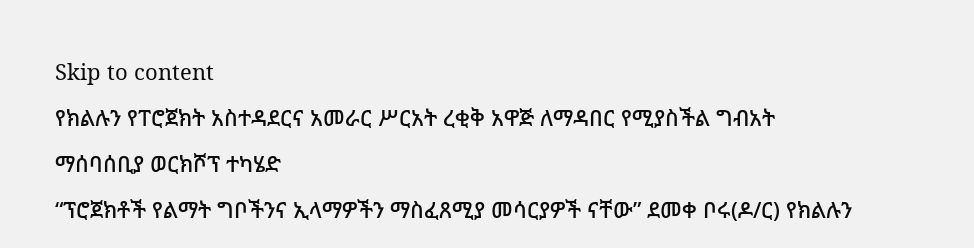Skip to content
የክልሉን የፐሮጀክት አስተዳደርና አመራር ሥርአት ረቂቅ አዋጅ ለማዳበር የሚያስችል ግብአት ማሰባሰቢያ ወርክሾፕ ተካሄድ
“ፕሮጀክቶች የልማት ግቦችንና ኢላማዎችን ማስፈጸሚያ መሳርያዎች ናቸው” ደመቀ ቦሩ(ዶ/ር) የክልሉን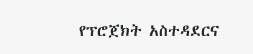የፕሮጀክት አስተዳደርና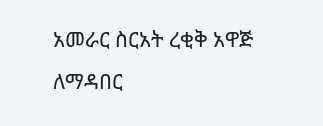አመራር ስርአት ረቂቅ አዋጅ ለማዳበር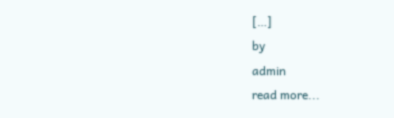[…]
by
admin
read more...